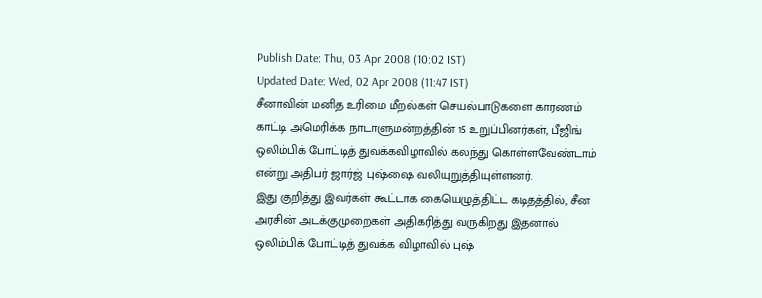Publish Date: Thu, 03 Apr 2008 (10:02 IST)
Updated Date: Wed, 02 Apr 2008 (11:47 IST)
சீனாவின் மனித உரிமை மீறல்கள் செயல்பாடுகளை காரணம் காட்டி அமெரிக்க நாடாளுமன்றத்தின் 15 உறுப்பினர்கள், பீஜிங் ஒலிம்பிக் போட்டித் துவக்கவிழாவில் கலந்து கொள்ளவேண்டாம் என்று அதிபர் ஜார்ஜ் புஷ்ஷை வலியுறுத்தியுள்ளனர்.
இது குறித்து இவர்கள் கூட்டாக கையெழுத்திட்ட கடிதத்தில், சீன அரசின் அடக்குமுறைகள் அதிகரித்து வருகிறது இதனால் ஒலிம்பிக் போட்டித் துவக்க விழாவில் புஷ்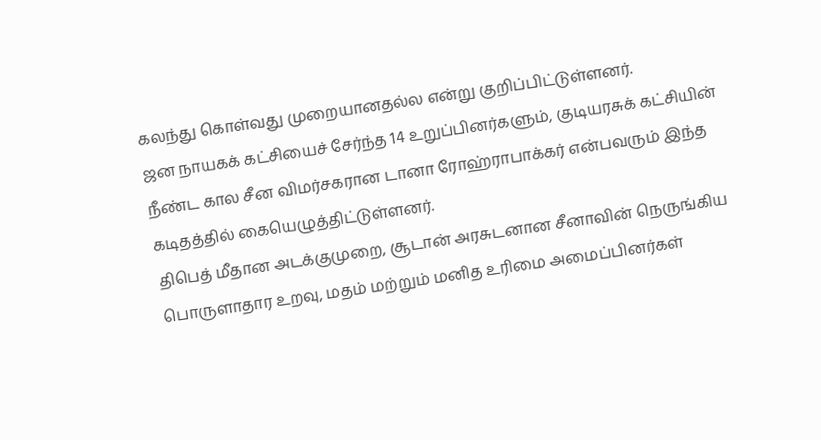கலந்து கொள்வது முறையானதல்ல என்று குறிப்பிட்டுள்ளனர்.
ஜன நாயகக் கட்சியைச் சேர்ந்த 14 உறுப்பினர்களும், குடியரசுக் கட்சியின் நீண்ட கால சீன விமர்சகரான டானா ரோஹ்ராபாக்கர் என்பவரும் இந்த கடிதத்தில் கையெழுத்திட்டுள்ளனர்.
திபெத் மீதான அடக்குமுறை, சூடான் அரசுடனான சீனாவின் நெருங்கிய பொருளாதார உறவு, மதம் மற்றும் மனித உரிமை அமைப்பினர்கள்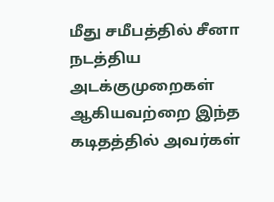மீது சமீபத்தில் சீனா நடத்திய அடக்குமுறைகள் ஆகியவற்றை இந்த கடிதத்தில் அவர்கள்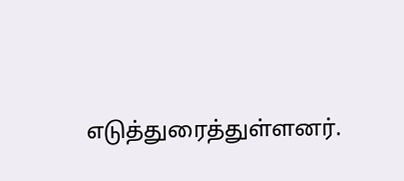எடுத்துரைத்துள்ளனர்.